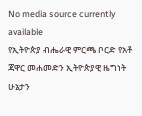No media source currently available
የኢትዮጵያ ብሔራዊ ምርጫ ቦርድ የአቶ ጃዋር መሐመድን ኢትዮጵያዊ ዜግነት ሁኔታን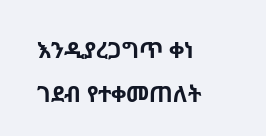እንዲያረጋግጥ ቀነ ገደብ የተቀመጠለት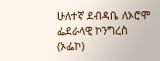ሁለተኛ ደብዳቤ ለኦሮሞ ፌደራላዊ ኮንግረስ (ኦፌኮ)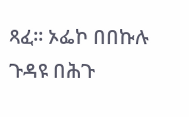ጻፈ። ኦፌኮ በበኩሉ ጉዳዩ በሕጉ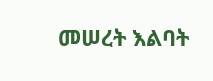መሠረት እልባት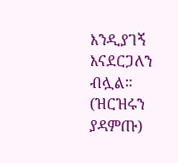እንዲያገኝ እናደርጋለን ብሏል። (ዝርዝሩን ያዳምጡ)